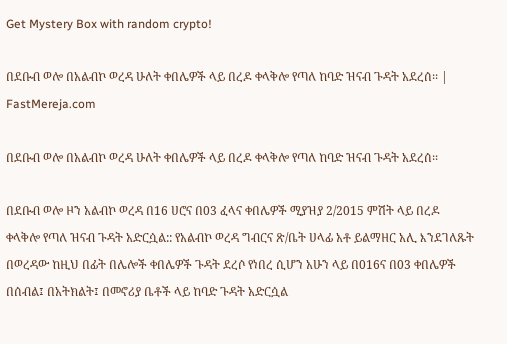Get Mystery Box with random crypto!

በደቡብ ወሎ በአልብኮ ወረዳ ሁለት ቀበሌዎች ላይ በረዶ ቀላቅሎ የጣለ ከባድ ዝናብ ጉዳት አደረሰ፡፡ | FastMereja.com

በደቡብ ወሎ በአልብኮ ወረዳ ሁለት ቀበሌዎች ላይ በረዶ ቀላቅሎ የጣለ ከባድ ዝናብ ጉዳት አደረሰ፡፡

በደቡብ ወሎ ዞን አልብኮ ወረዳ በ16 ሀሮና በ03 ፈላና ቀበሌዎች ሚያዝያ 2/2015 ምሽት ላይ በረዶ ቀላቅሎ የጣለ ዝናብ ጉዳት አድርሷል:: የአልብኮ ወረዳ ግብርና ጽ/ቤት ሀላፊ አቶ ይልማዘር አሊ እንደገለጹት በወረዳው ከዚህ በፊት በሌሎች ቀበሌዎች ጉዳት ደረሶ የነበረ ሲሆን አሁን ላይ በ016ና በ03 ቀበሌዎች በሰብል፤ በአትክልት፤ በመኖሪያ ቤቶች ላይ ከባድ ጉዳት አድርሷል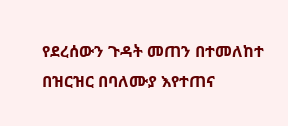የደረሰውን ጉዳት መጠን በተመለከተ በዝርዝር በባለሙያ እየተጠና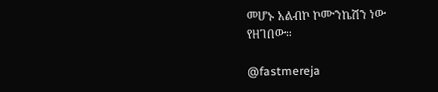መሆኑ አልብኮ ኮሙንኬሽን ነው የዘገበው።

@fastmereja